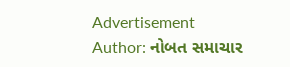Advertisement
Author: નોબત સમાચાર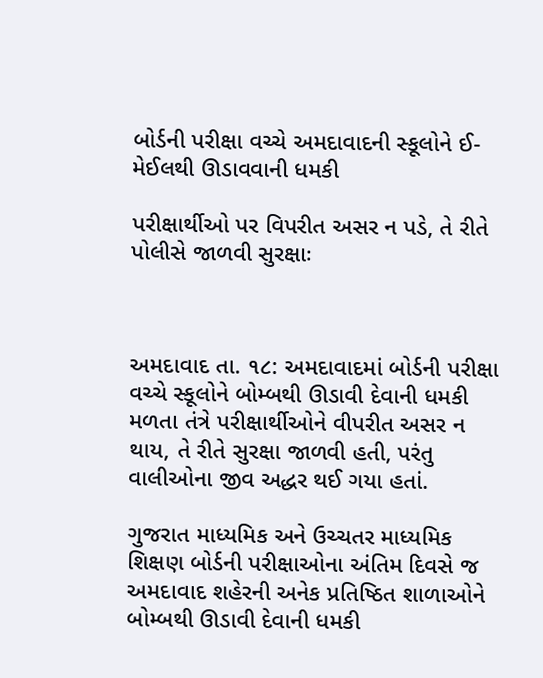બોર્ડની પરીક્ષા વચ્ચે અમદાવાદની સ્કૂલોને ઈ-મેઈલથી ઊડાવવાની ધમકી

પરીક્ષાર્થીઓ પર વિપરીત અસર ન પડે, તે રીતે પોલીસે જાળવી સુરક્ષાઃ



અમદાવાદ તા. ૧૮: અમદાવાદમાં બોર્ડની પરીક્ષા વચ્ચે સ્કૂલોને બોમ્બથી ઊડાવી દેવાની ધમકી મળતા તંત્રે પરીક્ષાર્થીઓને વીપરીત અસર ન થાય, તે રીતે સુરક્ષા જાળવી હતી, પરંતુ વાલીઓના જીવ અદ્ધર થઈ ગયા હતાં.

ગુજરાત માધ્યમિક અને ઉચ્ચતર માધ્યમિક શિક્ષણ બોર્ડની પરીક્ષાઓના અંતિમ દિવસે જ અમદાવાદ શહેરની અનેક પ્રતિષ્ઠિત શાળાઓને બોમ્બથી ઊડાવી દેવાની ધમકી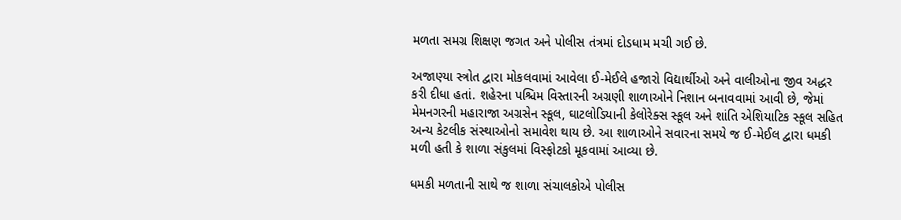મળતા સમગ્ર શિક્ષણ જગત અને પોલીસ તંત્રમાં દોડધામ મચી ગઈ છે.

અજાણ્યા સ્ત્રોત દ્વારા મોકલવામાં આવેલા ઈ-મેઈલે હજારો વિદ્યાર્થીઓ અને વાલીઓના જીવ અદ્ધર કરી દીધા હતાં. શહેરના પશ્ચિમ વિસ્તારની અગ્રણી શાળાઓને નિશાન બનાવવામાં આવી છે, જેમાં મેમનગરની મહારાજા અગ્રસેન સ્કૂલ, ઘાટલોડિયાની કેલોરેક્સ સ્કૂલ અને શાંતિ એશિયાટિક સ્કૂલ સહિત અન્ય કેટલીક સંસ્થાઓનો સમાવેશ થાય છે. આ શાળાઓને સવારના સમયે જ ઈ-મેઈલ દ્વારા ધમકી મળી હતી કે શાળા સંકુલમાં વિસ્ફોટકો મૂકવામાં આવ્યા છે.

ધમકી મળતાની સાથે જ શાળા સંચાલકોએ પોલીસ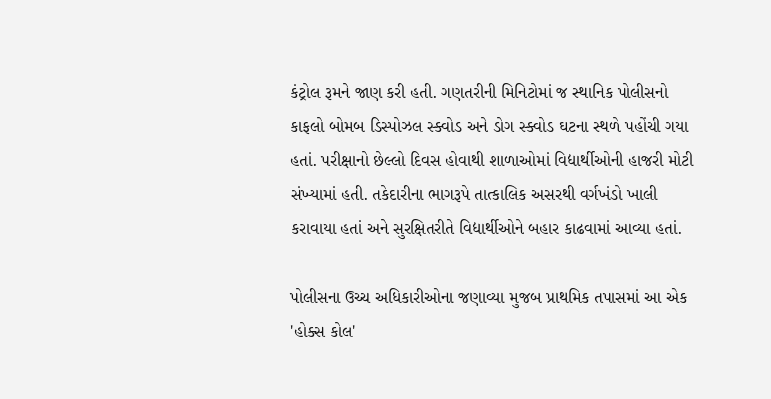કંટ્રોલ રૂમને જાણ કરી હતી. ગણતરીની મિનિટોમાં જ સ્થાનિક પોલીસનો કાફલો બોમબ ડિસ્પોઝલ સ્ક્વોડ અને ડોગ સ્ક્વોડ ઘટના સ્થળે પહોંચી ગયા હતાં. પરીક્ષાનો છેલ્લો દિવસ હોવાથી શાળાઓમાં વિદ્યાર્થીઓની હાજરી મોટી સંખ્યામાં હતી. તકેદારીના ભાગરૂપે તાત્કાલિક અસરથી વર્ગખંડો ખાલી કરાવાયા હતાં અને સુરક્ષિતરીતે વિદ્યાર્થીઓને બહાર કાઢવામાં આવ્યા હતાં.

પોલીસના ઉચ્ચ અધિકારીઓના જણાવ્યા મુજબ પ્રાથમિક તપાસમાં આ એક 'હોક્સ કોલ'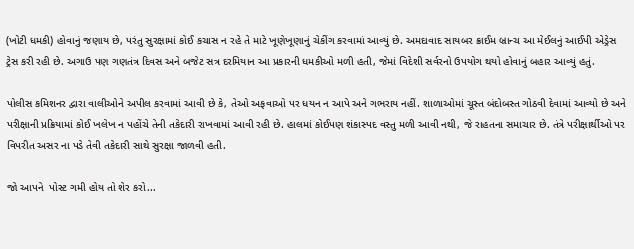(ખોટી ધમકી) હોવાનું જણાય છે, પરંતુ સુરક્ષામાં કોઈ કચાસ ન રહે તે માટે ખૂણેખૂણાનું ચેકીંગ કરવામાં આવ્યું છે. અમદાવાદ સાયબર ક્રાઈમ બ્રાન્ચ આ મેઈલનું આઈપી એડ્રેસ ટ્રેસ કરી રહી છે. અગાઉ પણ ગણતંત્ર દિવસ અને બજેટ સત્ર દરમિયાન આ પ્રકારની ધમકીઓ મળી હતી, જેમાં વિદેશી સર્વરનો ઉપયોગ થયો હોવાનું બહાર આવ્યું હતું.

પોલીસ કમિશનર દ્વારા વાલીઓને અપીલ કરવામાં આવી છે કે, તેઓ અફવાઓ પર ધયન ન આપે અને ગભરાય નહીં. શાળાઓમાં ચૂસ્ત બંદોબસ્ત ગોઠવી દેવામાં આવ્યો છે અને પરીક્ષાની પ્રક્રિયામાં કોઈ ખલેખ ન પહોંચે તેની તકેદારી રાખવામાં આવી રહી છે. હાલમાં કોઈપણ શંકાસ્પદ વસ્તુ મળી આવી નથી, જે રાહતના સમાચાર છે. તંત્રે પરીક્ષાર્થીઓ પર વિપરીત અસર ના પડે તેવી તકેદારી સાથે સુરક્ષા જાળવી હતી.

જો આપને  પોસ્ટ ગમી હોય તો શેર કરો...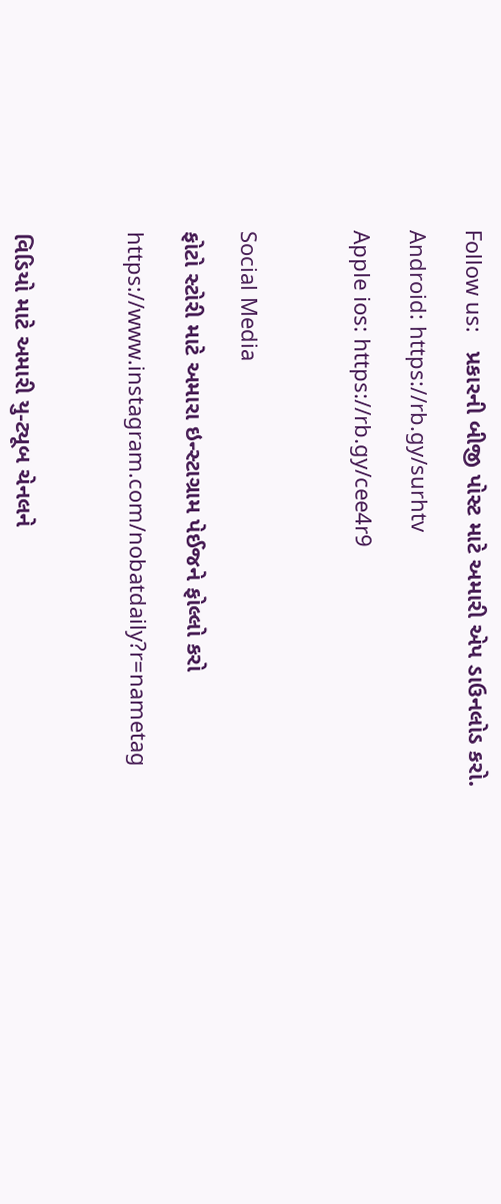Follow us:   પ્રકારની બીજી પોસ્ટ માટે અમારી એપ ડાઉનલોડ કરો.

Android: https://rb.gy/surhtv

Apple ios: https://rb.gy/cee4r9



Social Media

ફોટો સ્ટોરી માટે અમારા ઇન્સ્ટાગ્રામ પેઈજને ફોલ્લો કરો

https://www.instagram.com/nobatdaily?r=nametag



વિડિયો માટે અમારી યુ-ટ્યૂબ ચેનલને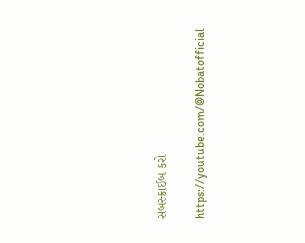સબસ્ક્રાઈબ કરો

https://youtube.com/@Nobatofficial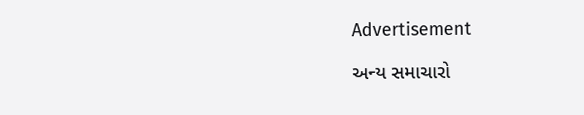Advertisement

અન્ય સમાચારો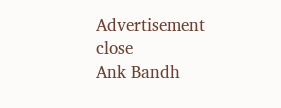Advertisement
close
Ank Bandh